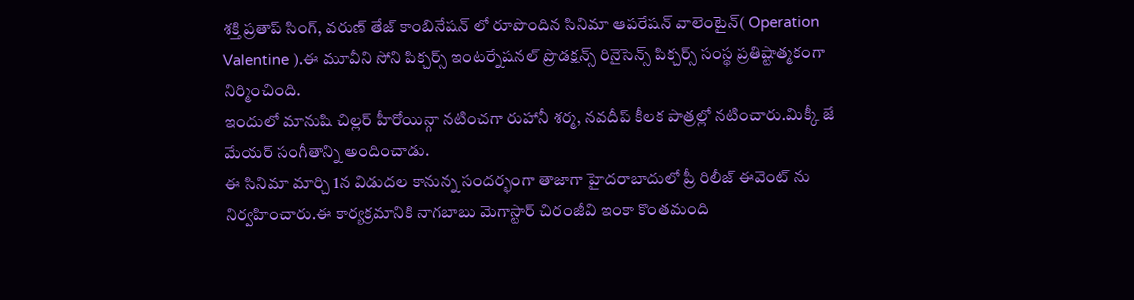శక్తి ప్రతాప్ సింగ్, వరుణ్ తేజ్ కాంబినేషన్ లో రూపొందిన సినిమా ఆపరేషన్ వాలెంటైన్( Operation Valentine ).ఈ మూవీని సోని పిక్చర్స్ ఇంటర్నేషనల్ ప్రొడక్షన్స్ రినైసెన్స్ పిక్చర్స్ సంస్థ ప్రతిష్టాత్మకంగా నిర్మించింది.
ఇందులో మానుషి చిల్లర్ హీరోయిన్గా నటించగా రుహానీ శర్మ, నవదీప్ కీలక పాత్రల్లో నటించారు.మిక్కీ జే మేయర్ సంగీతాన్ని అందించాడు.
ఈ సినిమా మార్చి 1న విడుదల కానున్న సందర్భంగా తాజాగా హైదరాబాదులో ప్రీ రిలీజ్ ఈవెంట్ ను నిర్వహించారు.ఈ కార్యక్రమానికి నాగబాబు మెగాస్టార్ చిరంజీవి ఇంకా కొంతమంది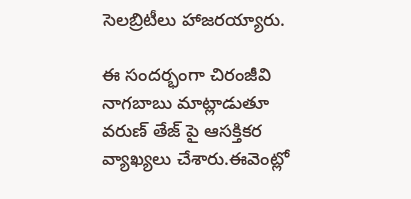సెలబ్రిటీలు హాజరయ్యారు.

ఈ సందర్భంగా చిరంజీవి నాగబాబు మాట్లాడుతూ వరుణ్ తేజ్ పై ఆసక్తికర వ్యాఖ్యలు చేశారు.ఈవెంట్లో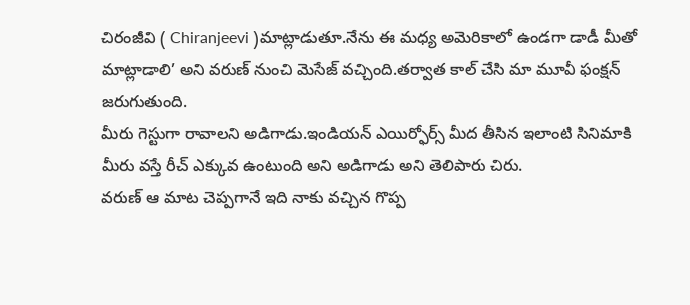చిరంజీవి ( Chiranjeevi )మాట్లాడుతూ.నేను ఈ మధ్య అమెరికాలో ఉండగా డాడీ మీతో మాట్లాడాలి’ అని వరుణ్ నుంచి మెసేజ్ వచ్చింది.తర్వాత కాల్ చేసి మా మూవీ ఫంక్షన్ జరుగుతుంది.
మీరు గెస్టుగా రావాలని అడిగాడు.ఇండియన్ ఎయిర్ఫోర్స్ మీద తీసిన ఇలాంటి సినిమాకి మీరు వస్తే రీచ్ ఎక్కువ ఉంటుంది అని అడిగాడు అని తెలిపారు చిరు.
వరుణ్ ఆ మాట చెప్పగానే ఇది నాకు వచ్చిన గొప్ప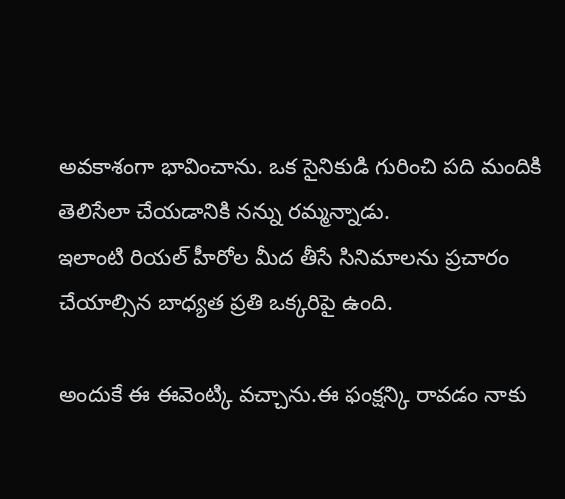అవకాశంగా భావించాను. ఒక సైనికుడి గురించి పది మందికి తెలిసేలా చేయడానికి నన్ను రమ్మన్నాడు.
ఇలాంటి రియల్ హీరోల మీద తీసే సినిమాలను ప్రచారం చేయాల్సిన బాధ్యత ప్రతి ఒక్కరిపై ఉంది.

అందుకే ఈ ఈవెంట్కి వచ్చాను.ఈ ఫంక్షన్కి రావడం నాకు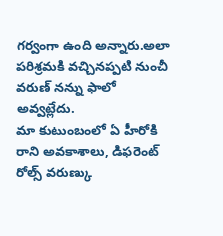గర్వంగా ఉంది అన్నారు.అలా పరిశ్రమకి వచ్చినప్పటి నుంచీ వరుణ్ నన్ను ఫాలో అవ్వట్లేదు.
మా కుటుంబంలో ఏ హీరోకి రాని అవకాశాలు, డిఫరెంట్ రోల్స్ వరుణ్కు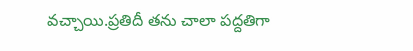వచ్చాయి.ప్రతిదీ తను చాలా పద్దతిగా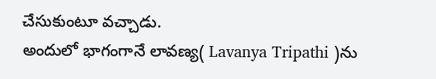చేసుకుంటూ వచ్చాడు.
అందులో భాగంగానే లావణ్య( Lavanya Tripathi )ను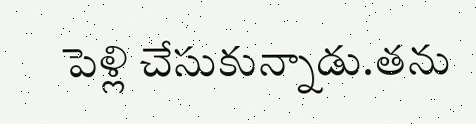పెళ్లి చేసుకున్నాడు.తను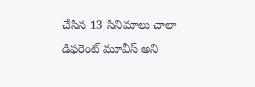చేసిన 13 సినిమాలు చాలా డిఫరెంట్ మూవీస్ అని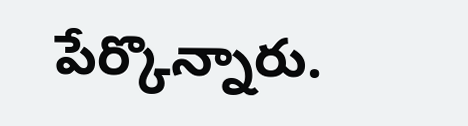పేర్కొన్నారు.